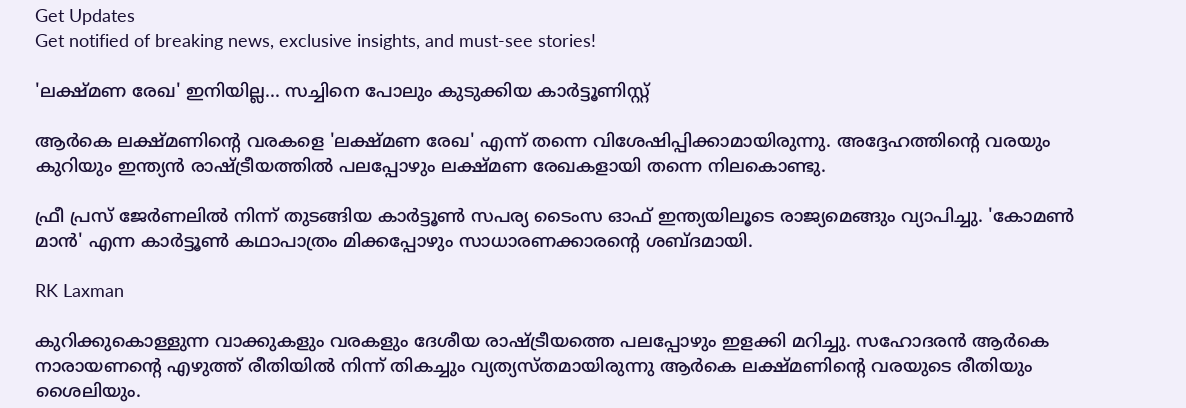Get Updates
Get notified of breaking news, exclusive insights, and must-see stories!

'ലക്ഷ്മണ രേഖ' ഇനിയില്ല... സച്ചിനെ പോലും കുടുക്കിയ കാര്‍ട്ടൂണിസ്റ്റ്

ആര്‍കെ ലക്ഷ്മണിന്റെ വരകളെ 'ലക്ഷ്മണ രേഖ' എന്ന് തന്നെ വിശേഷിപ്പിക്കാമായിരുന്നു. അദ്ദേഹത്തിന്റെ വരയും കുറിയും ഇന്ത്യന്‍ രാഷ്ട്രീയത്തില്‍ പലപ്പോഴും ലക്ഷ്മണ രേഖകളായി തന്നെ നിലകൊണ്ടു.

ഫ്രീ പ്രസ് ജേര്‍ണലില്‍ നിന്ന് തുടങ്ങിയ കാര്‍ട്ടൂണ്‍ സപര്യ ടൈംസ ഓഫ് ഇന്ത്യയിലൂടെ രാജ്യമെങ്ങും വ്യാപിച്ചു. 'കോമണ്‍ മാന്‍' എന്ന കാര്‍ട്ടൂണ്‍ കഥാപാത്രം മിക്കപ്പോഴും സാധാരണക്കാരന്റെ ശബ്ദമായി.

RK Laxman

കുറിക്കുകൊള്ളുന്ന വാക്കുകളും വരകളും ദേശീയ രാഷ്ട്രീയത്തെ പലപ്പോഴും ഇളക്കി മറിച്ചു. സഹോദരന്‍ ആര്‍കെ നാരായണന്റെ എഴുത്ത് രീതിയില്‍ നിന്ന് തികച്ചും വ്യത്യസ്തമായിരുന്നു ആര്‍കെ ലക്ഷ്മണിന്റെ വരയുടെ രീതിയും ശൈലിയും.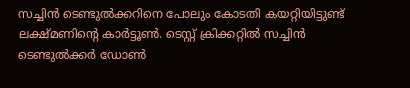സച്ചിന്‍ ടെണ്ടുല്‍ക്കറിനെ പോലും കോടതി കയറ്റിയിട്ടുണ്ട് ലക്ഷ്മണിന്റെ കാര്‍ട്ടൂണ്‍. ടെസ്റ്റ് ക്രിക്കറ്റില്‍ സച്ചിന്‍ ടെണ്ടുല്‍ക്കര്‍ ഡോണ്‍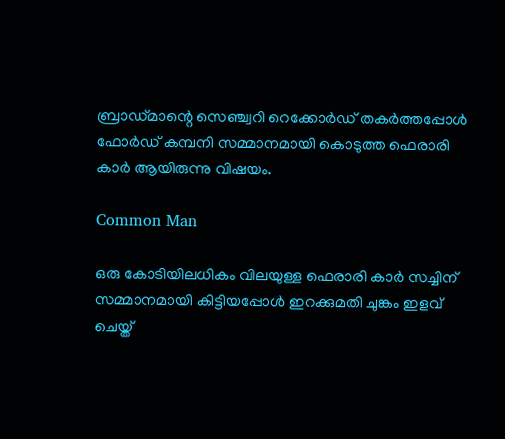ബ്രാഡ്മാന്റെ സെഞ്ച്വറി റെക്കോര്‍ഡ് തകര്‍ത്തപ്പോള്‍ ഫോര്‍ഡ് കമ്പനി സമ്മാനമായി കൊടുത്ത ഫെരാരി കാര്‍ ആയിരുന്നു വിഷയം.

Common Man

ഒരു കോടിയിലധികം വിലയുള്ള ഫെരാരി കാര്‍ സച്ചിന് സമ്മാനമായി കിട്ടിയപ്പോള്‍ ഇറക്കുമതി ചുങ്കം ഇളവ് ചെയ്ത്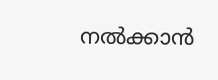നല്‍ക്കാന്‍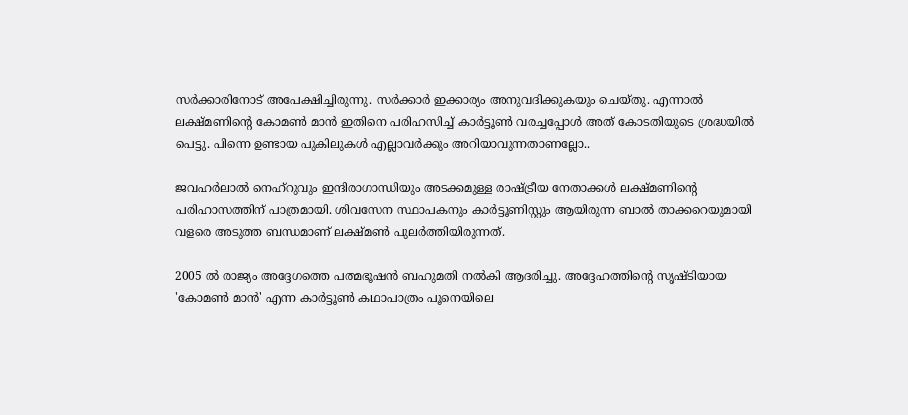സര്‍ക്കാരിനോട് അപേക്ഷിച്ചിരുന്നു. സര്‍ക്കാര്‍ ഇക്കാര്യം അനുവദിക്കുകയും ചെയ്തു. എന്നാല്‍ ലക്ഷ്മണിന്റെ കോമണ്‍ മാന്‍ ഇതിനെ പരിഹസിച്ച് കാര്‍ട്ടൂണ്‍ വരച്ചപ്പോള്‍ അത് കോടതിയുടെ ശ്രദ്ധയില്‍ പെട്ടു. പിന്നെ ഉണ്ടായ പുകിലുകള്‍ എല്ലാവര്‍ക്കും അറിയാവുന്നതാണല്ലോ..

ജവഹര്‍ലാല്‍ നെഹ്‌റുവും ഇന്ദിരാഗാന്ധിയും അടക്കമുള്ള രാഷ്ട്രീയ നേതാക്കള്‍ ലക്ഷ്മണിന്റെ പരിഹാസത്തിന് പാത്രമായി. ശിവസേന സ്ഥാപകനും കാര്‍ട്ടൂണിസ്റ്റും ആയിരുന്ന ബാല്‍ താക്കറെയുമായി വളരെ അടുത്ത ബന്ധമാണ് ലക്ഷ്മണ്‍ പുലര്‍ത്തിയിരുന്നത്.

2005 ല്‍ രാജ്യം അദ്ദേഗത്തെ പത്മഭൂഷന്‍ ബഹുമതി നല്‍കി ആദരിച്ചു. അദ്ദേഹത്തിന്റെ സൃഷ്ടിയായ 'കോമണ്‍ മാന്‍' എന്ന കാര്‍ട്ടൂണ്‍ കഥാപാത്രം പൂനെയിലെ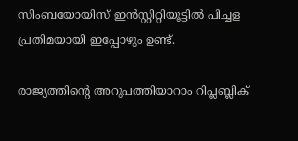സിംബയോയിസ് ഇന്‍സ്റ്റിറ്റിയൂട്ടില്‍ പിച്ചള പ്രതിമയായി ഇപ്പോഴും ഉണ്ട്.

രാജ്യത്തിന്റെ അറുപത്തിയാറാം റിപ്ലബ്ലിക്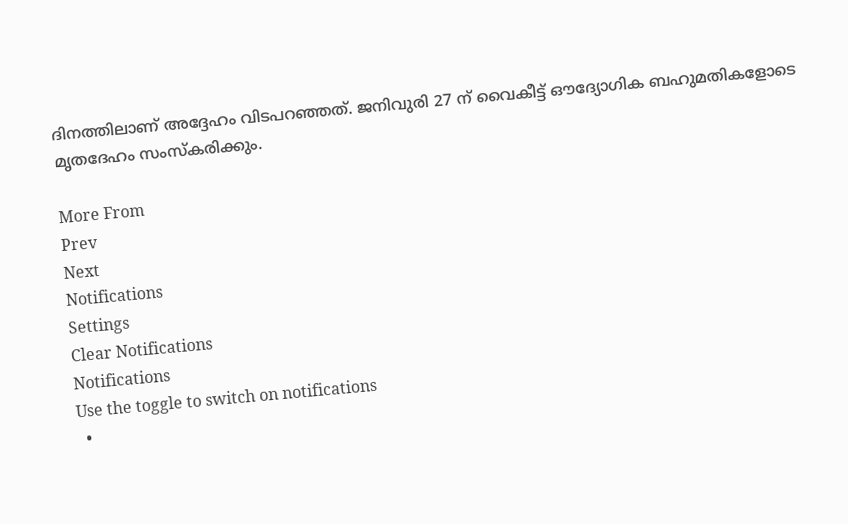ദിനത്തിലാണ് അദ്ദേഹം വിടപറഞ്ഞത്. ജനിവുരി 27 ന് വൈകീട്ട് ഔദ്യോഗിക ബഹുമതികളോടെ മൃതദേഹം സംസ്‌കരിക്കും.

More From
Prev
Next
Notifications
Settings
Clear Notifications
Notifications
Use the toggle to switch on notifications
  •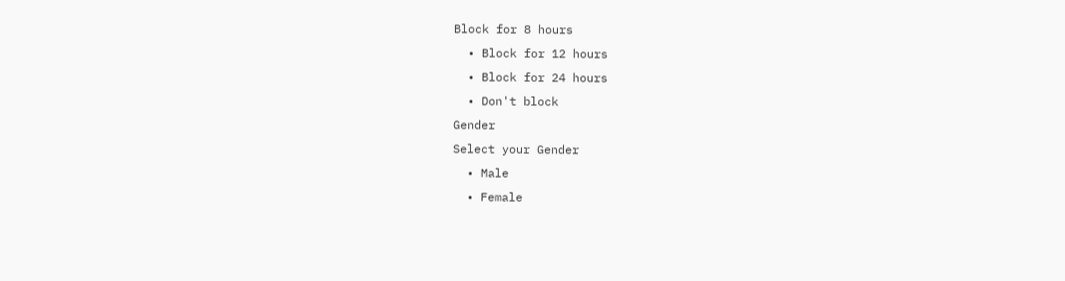Block for 8 hours
  • Block for 12 hours
  • Block for 24 hours
  • Don't block
Gender
Select your Gender
  • Male
  • Female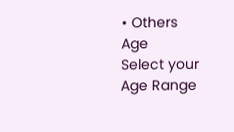• Others
Age
Select your Age Range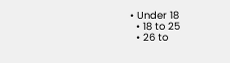• Under 18
  • 18 to 25
  • 26 to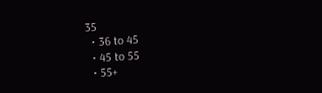35
  • 36 to 45
  • 45 to 55
  • 55+